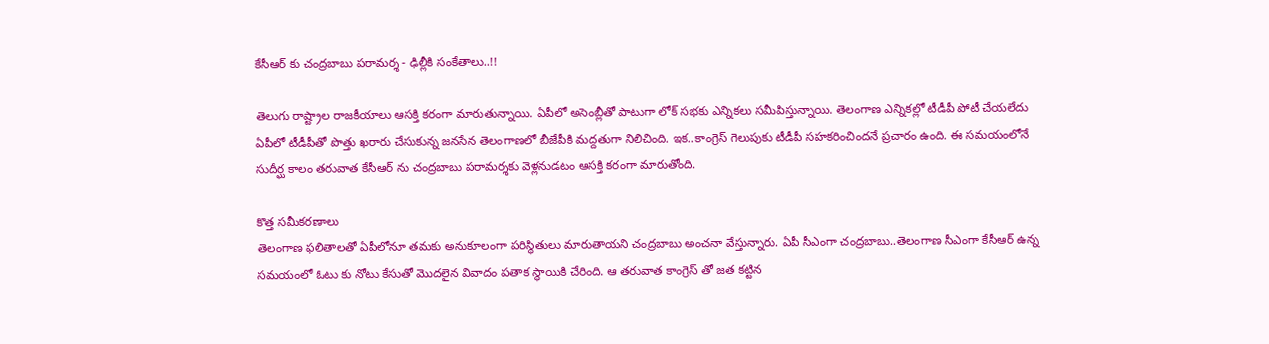కేసీఆర్ కు చంద్రబాబు పరామర్శ - ఢిల్లీకి సంకేతాలు..!!

తెలుగు రాష్ట్రాల రాజకీయాలు ఆసక్తి కరంగా మారుతున్నాయి. ఏపీలో అసెంబ్లీతో పాటుగా లోక్ సభకు ఎన్నికలు సమీపిస్తున్నాయి. తెలంగాణ ఎన్నికల్లో టీడీపీ పోటీ చేయలేదు ఏపీలో టీడీపీతో పొత్తు ఖరారు చేసుకున్న జనసేన తెలంగాణలో బీజేపీకి మద్దతుగా నిలిచింది. ఇక..కాంగ్రెస్ గెలుపుకు టీడీపీ సహకరించిందనే ప్రచారం ఉంది. ఈ సమయంలోనే సుదీర్ఘ కాలం తరువాత కేసీఆర్ ను చంద్రబాబు పరామర్శకు వెళ్లనుడటం ఆసక్తి కరంగా మారుతోంది.

కొత్త సమీకరణాలు
తెలంగాణ ఫలితాలతో ఏపీలోనూ తమకు అనుకూలంగా పరిస్థితులు మారుతాయని చంద్రబాబు అంచనా వేస్తున్నారు. ఏపీ సీఎంగా చంద్రబాబు..తెలంగాణ సీఎంగా కేసీఆర్ ఉన్న సమయంలో ఓటు కు నోటు కేసుతో మొదలైన వివాదం పతాక స్థాయికి చేరింది. ఆ తరువాత కాంగ్రెస్ తో జత కట్టిన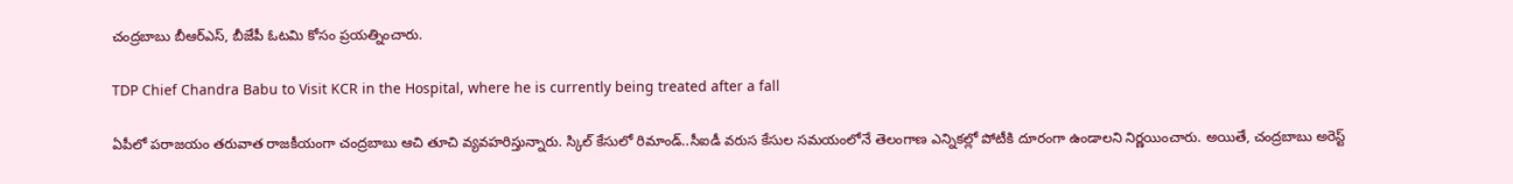చంద్రబాబు బీఆర్ఎస్, బీజేపీ ఓటమి కోసం ప్రయత్నించారు.

TDP Chief Chandra Babu to Visit KCR in the Hospital, where he is currently being treated after a fall

ఏపీలో పరాజయం తరువాత రాజకీయంగా చంద్రబాబు ఆచి తూచి వ్యవహరిస్తున్నారు. స్కిల్ కేసులో రిమాండ్..సీఐడీ వరుస కేసుల సమయంలోనే తెలంగాణ ఎన్నికల్లో పోటీకి దూరంగా ఉండాలని నిర్ణయించారు. అయితే, చంద్రబాబు అరెస్ట్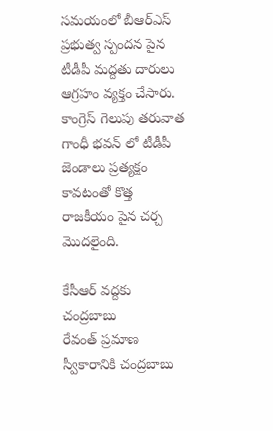సమయంలో బీఆర్ఎస్ ప్రభుత్వ స్పందన పైన టీడీపీ మద్దతు దారులు ఆగ్రహం వ్యక్తం చేసారు. కాంగ్రెస్ గెలుపు తరువాత గాంధీ భవన్ లో టీడీపీ జెండాలు ప్రత్యక్షం కావటంతో కొత్త రాజకీయం పైన చర్చ మొదలైంది.

కేసీఆర్ వద్దకు చంద్రబాబు
రేవంత్ ప్రమాణ స్వీకారానికి చంద్రబాబు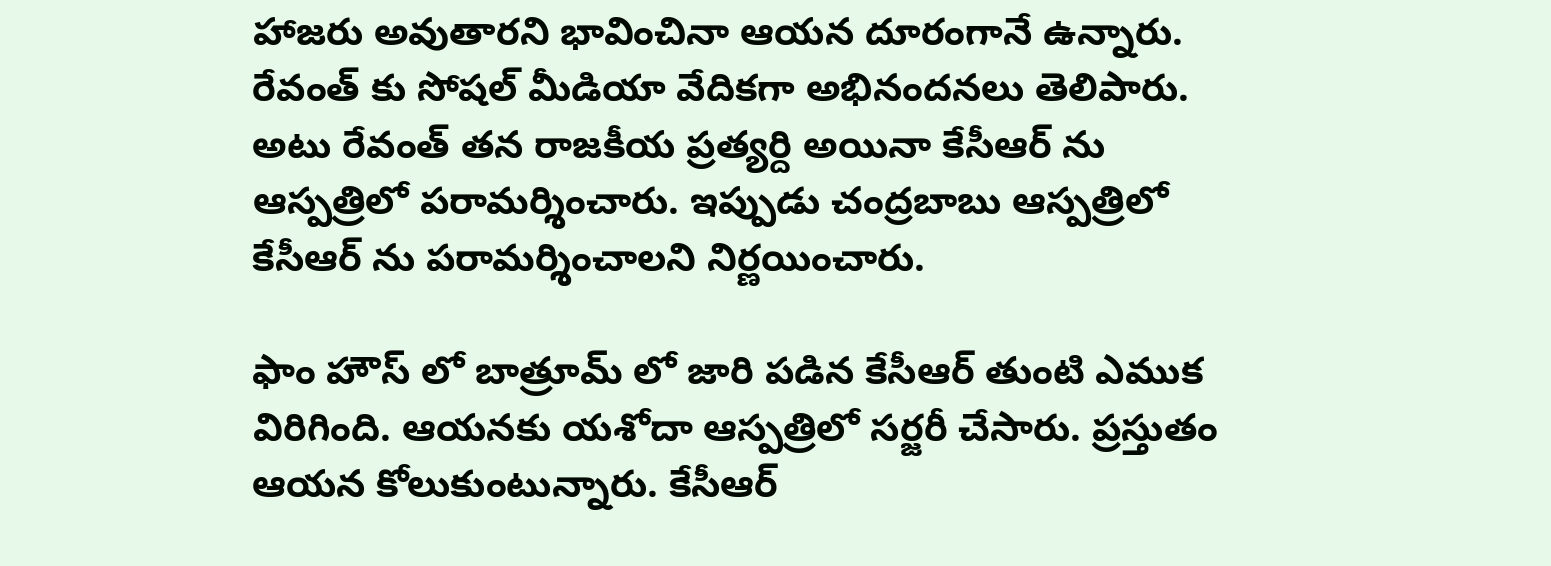హాజరు అవుతారని భావించినా ఆయన దూరంగానే ఉన్నారు. రేవంత్ కు సోషల్ మీడియా వేదికగా అభినందనలు తెలిపారు. అటు రేవంత్ తన రాజకీయ ప్రత్యర్ది అయినా కేసీఆర్ ను ఆస్పత్రిలో పరామర్శించారు. ఇప్పుడు చంద్రబాబు ఆస్పత్రిలో కేసీఆర్ ను పరామర్శించాలని నిర్ణయించారు.

ఫాం హౌస్ లో బాత్రూమ్ లో జారి పడిన కేసీఆర్ తుంటి ఎముక విరిగింది. ఆయనకు యశోదా ఆస్పత్రిలో సర్జరీ చేసారు. ప్రస్తుతం ఆయన కోలుకుంటున్నారు. కేసీఆర్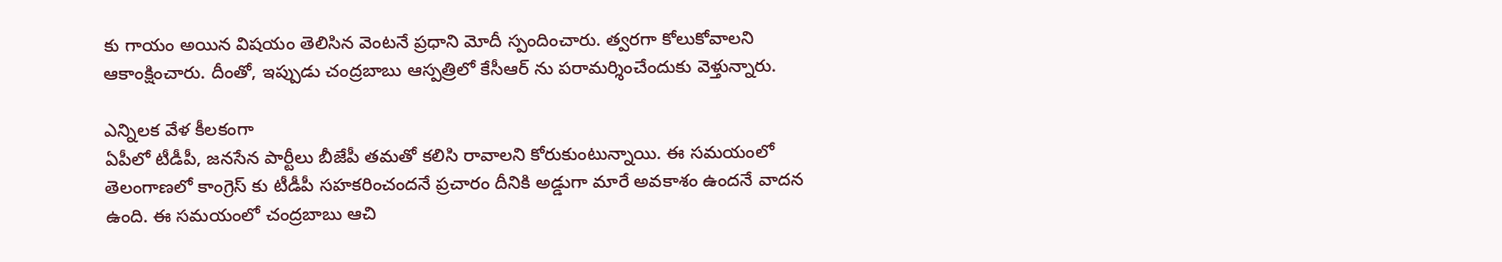కు గాయం అయిన విషయం తెలిసిన వెంటనే ప్రధాని మోదీ స్పందించారు. త్వరగా కోలుకోవాలని ఆకాంక్షించారు. దీంతో, ఇప్పుడు చంద్రబాబు ఆస్పత్రిలో కేసీఆర్ ను పరామర్శించేందుకు వెళ్తున్నారు.

ఎన్నిలక వేళ కీలకంగా
ఏపీలో టీడీపీ, జనసేన పార్టీలు బీజేపీ తమతో కలిసి రావాలని కోరుకుంటున్నాయి. ఈ సమయంలో తెలంగాణలో కాంగ్రెస్ కు టీడీపీ సహకరించందనే ప్రచారం దీనికి అడ్డుగా మారే అవకాశం ఉందనే వాదన ఉంది. ఈ సమయంలో చంద్రబాబు ఆచి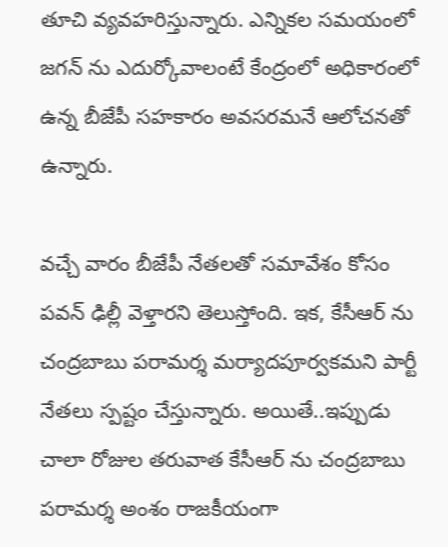తూచి వ్యవహరిస్తున్నారు. ఎన్నికల సమయంలో జగన్ ను ఎదుర్కోవాలంటే కేంద్రంలో అధికారంలో ఉన్న బీజేపీ సహకారం అవసరమనే ఆలోచనతో ఉన్నారు.

వచ్చే వారం బీజేపీ నేతలతో సమావేశం కోసం పవన్ ఢిల్లీ వెళ్తారని తెలుస్తోంది. ఇక, కేసీఆర్ ను చంద్రబాబు పరామర్శ మర్యాదపూర్వకమని పార్టీ నేతలు స్పష్టం చేస్తున్నారు. అయితే..ఇప్పుడు చాలా రోజుల తరువాత కేసీఆర్ ను చంద్రబాబు పరామర్శ అంశం రాజకీయంగా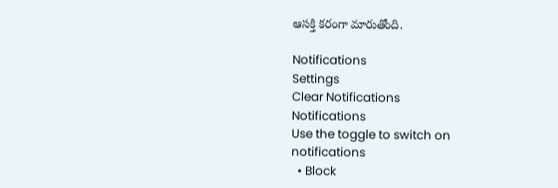ఆసక్తి కరంగా మారుతోంది.

Notifications
Settings
Clear Notifications
Notifications
Use the toggle to switch on notifications
  • Block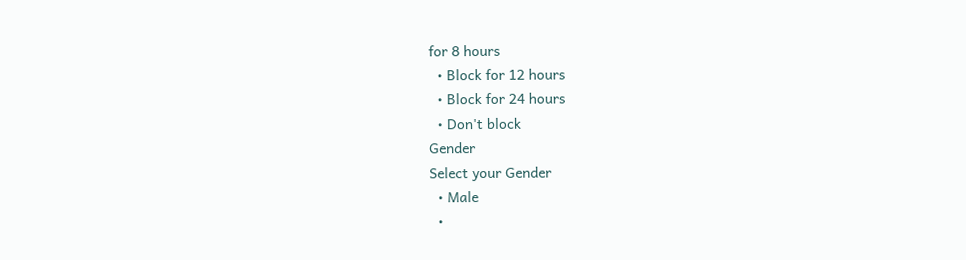for 8 hours
  • Block for 12 hours
  • Block for 24 hours
  • Don't block
Gender
Select your Gender
  • Male
  •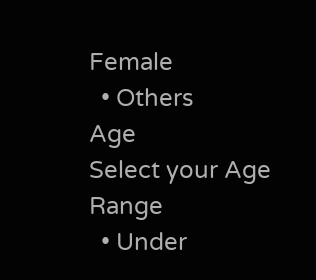Female
  • Others
Age
Select your Age Range
  • Under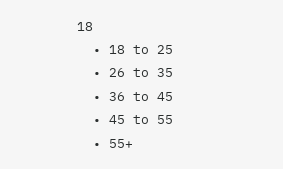18
  • 18 to 25
  • 26 to 35
  • 36 to 45
  • 45 to 55
  • 55+